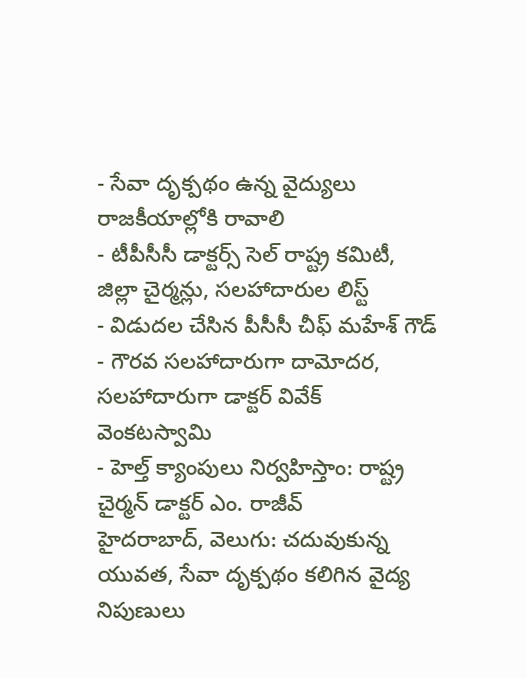- సేవా దృక్పథం ఉన్న వైద్యులు రాజకీయాల్లోకి రావాలి
- టీపీసీసీ డాక్టర్స్ సెల్ రాష్ట్ర కమిటీ, జిల్లా చైర్మన్లు, సలహాదారుల లిస్ట్
- విడుదల చేసిన పీసీసీ చీఫ్ మహేశ్ గౌడ్
- గౌరవ సలహాదారుగా దామోదర, సలహాదారుగా డాక్టర్ వివేక్ వెంకటస్వామి
- హెల్త్ క్యాంపులు నిర్వహిస్తాం: రాష్ట్ర చైర్మన్ డాక్టర్ ఎం. రాజీవ్
హైదరాబాద్, వెలుగు: చదువుకున్న యువత, సేవా దృక్పథం కలిగిన వైద్య నిపుణులు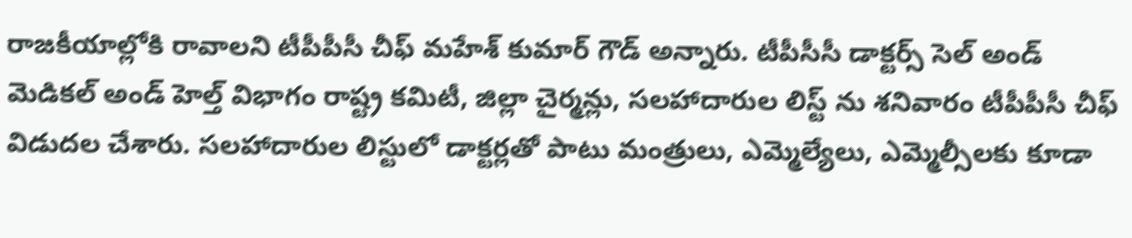రాజకీయాల్లోకి రావాలని టీపీపీసీ చీఫ్ మహేశ్ కుమార్ గౌడ్ అన్నారు. టీపీసీసీ డాక్టర్స్ సెల్ అండ్ మెడికల్ అండ్ హెల్త్ విభాగం రాష్ట్ర కమిటీ, జిల్లా చైర్మన్లు, సలహాదారుల లిస్ట్ ను శనివారం టీపీపీసీ చీఫ్ విడుదల చేశారు. సలహాదారుల లిస్టులో డాక్టర్లతో పాటు మంత్రులు, ఎమ్మెల్యేలు, ఎమ్మెల్సీలకు కూడా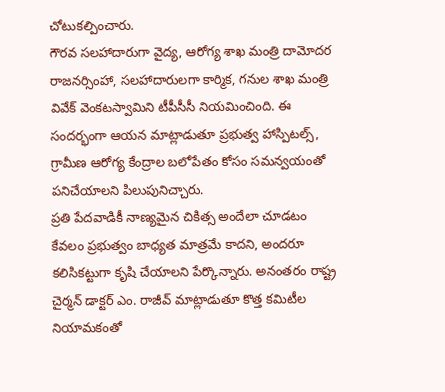చోటుకల్పించారు.
గౌరవ సలహాదారుగా వైద్య, ఆరోగ్య శాఖ మంత్రి దామోదర రాజనర్సింహా, సలహాదారులగా కార్మిక, గనుల శాఖ మంత్రి వివేక్ వెంకటస్వామిని టీపీసీసీ నియమించింది. ఈ సందర్భంగా ఆయన మాట్లాడుతూ ప్రభుత్వ హాస్పిటల్స్, గ్రామీణ ఆరోగ్య కేంద్రాల బలోపేతం కోసం సమన్వయంతో పనిచేయాలని పిలుపునిచ్చారు.
ప్రతి పేదవాడికీ నాణ్యమైన చికిత్స అందేలా చూడటం కేవలం ప్రభుత్వం బాధ్యత మాత్రమే కాదని, అందరూ కలిసికట్టుగా కృషి చేయాలని పేర్కొన్నారు. అనంతరం రాష్ట్ర చైర్మన్ డాక్టర్ ఎం. రాజీవ్ మాట్లాడుతూ కొత్త కమిటీల నియామకంతో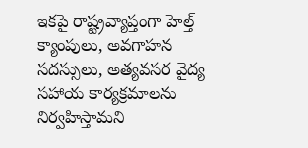ఇకపై రాష్ట్రవ్యాప్తంగా హెల్త్ క్యాంపులు, అవగాహన సదస్సులు, అత్యవసర వైద్య సహాయ కార్యక్రమాలను నిర్వహిస్తామని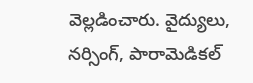వెల్లడించారు. వైద్యులు, నర్సింగ్, పారామెడికల్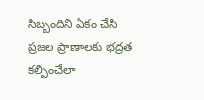సిబ్బందిని ఏకం చేసి ప్రజల ప్రాణాలకు భద్రత కల్పించేలా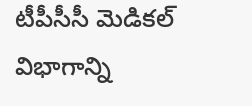టీపీసీసీ మెడికల్ విభాగాన్ని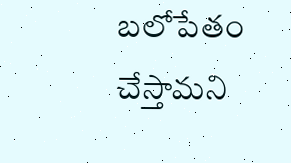బలోపేతం చేస్తామని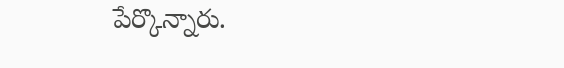పేర్కొన్నారు.